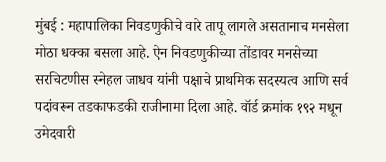मुंबई : महापालिका निवडणुकीचे वारे तापू लागले असतानाच मनसेला मोठा धक्का बसला आहे. ऐन निवडणुकीच्या तोंडावर मनसेच्या सरचिटणीस स्नेहल जाधव यांनी पक्षाचे प्राथमिक सदस्यत्व आणि सर्व पदांवरून तडकाफडकी राजीनामा दिला आहे. वॉर्ड क्रमांक १९२ मधून उमेदवारी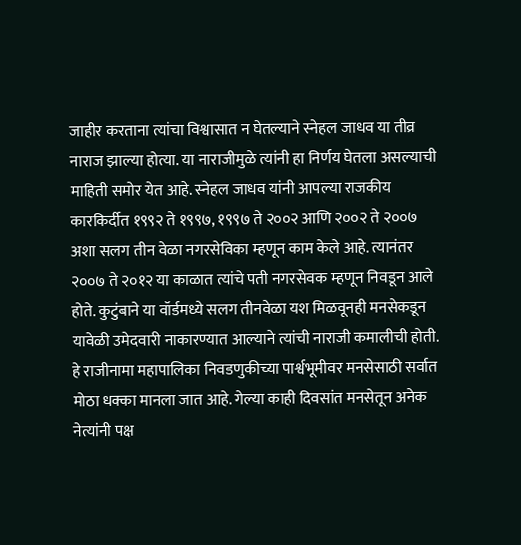जाहीर करताना त्यांचा विश्वासात न घेतल्याने स्नेहल जाधव या तीव्र नाराज झाल्या होत्या. या नाराजीमुळे त्यांनी हा निर्णय घेतला असल्याची माहिती समोर येत आहे. स्नेहल जाधव यांनी आपल्या राजकीय कारकिर्दीत १९९२ ते १९९७, १९९७ ते २००२ आणि २००२ ते २००७ अशा सलग तीन वेळा नगरसेविका म्हणून काम केले आहे. त्यानंतर २००७ ते २०१२ या काळात त्यांचे पती नगरसेवक म्हणून निवडून आले होते. कुटुंबाने या वॉर्डमध्ये सलग तीनवेळा यश मिळवूनही मनसेकडून यावेळी उमेदवारी नाकारण्यात आल्याने त्यांची नाराजी कमालीची होती. हे राजीनामा महापालिका निवडणुकीच्या पार्श्वभूमीवर मनसेसाठी सर्वात मोठा धक्का मानला जात आहे. गेल्या काही दिवसांत मनसेतून अनेक नेत्यांनी पक्ष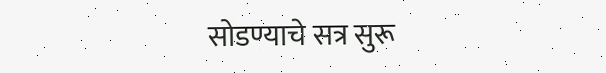सोडण्याचे सत्र सुरू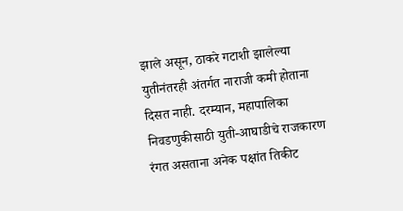झाले असून, ठाकरे गटाशी झालेल्या युतीनंतरही अंतर्गत नाराजी कमी होताना दिसत नाही. दरम्यान, महापालिका निवडणुकीसाठी युती-आघाडीचे राजकारण रंगत असताना अनेक पक्षांत तिकीट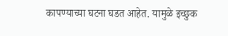कापण्याच्या घटना घडत आहेत. यामुळे इच्छुक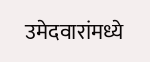उमेदवारांमध्ये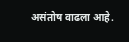असंतोष वाढला आहे.